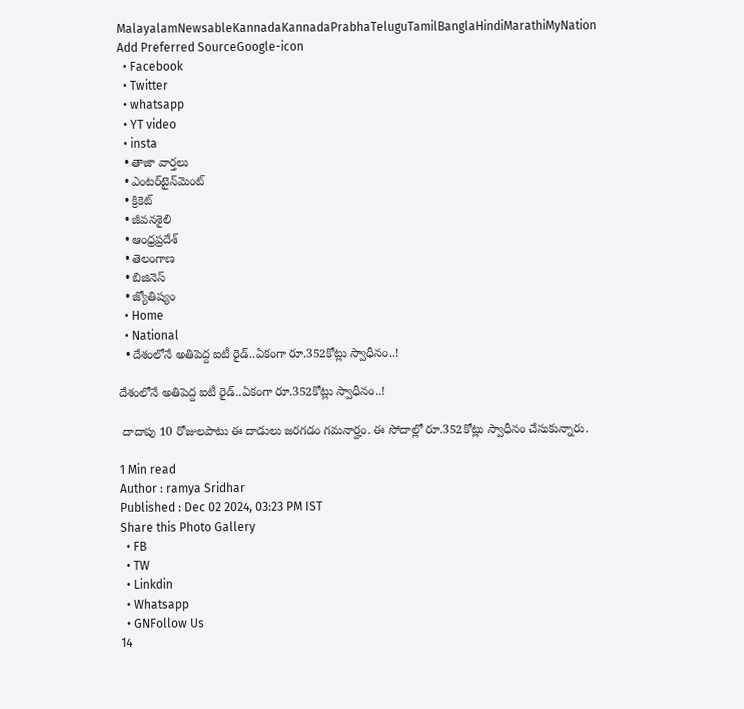MalayalamNewsableKannadaKannadaPrabhaTeluguTamilBanglaHindiMarathiMyNation
Add Preferred SourceGoogle-icon
  • Facebook
  • Twitter
  • whatsapp
  • YT video
  • insta
  • తాజా వార్తలు
  • ఎంటర్‌టైన్‌మెంట్
  • క్రికెట్
  • జీవనశైలి
  • ఆంధ్రప్రదేశ్
  • తెలంగాణ
  • బిజినెస్
  • జ్యోతిష్యం
  • Home
  • National
  • దేశంలోనే అతిపెద్ద ఐటీ రైడ్..ఏకంగా రూ.352కోట్లు స్వాధీనం..!

దేశంలోనే అతిపెద్ద ఐటీ రైడ్..ఏకంగా రూ.352కోట్లు స్వాధీనం..!

 దాదాపు 10 రోజులపాటు ఈ దాడులు జరగడం గమనార్హం. ఈ సోదాల్లో రూ.352కోట్లు స్వాధీనం చేసుకున్నారు.

1 Min read
Author : ramya Sridhar
Published : Dec 02 2024, 03:23 PM IST
Share this Photo Gallery
  • FB
  • TW
  • Linkdin
  • Whatsapp
  • GNFollow Us
14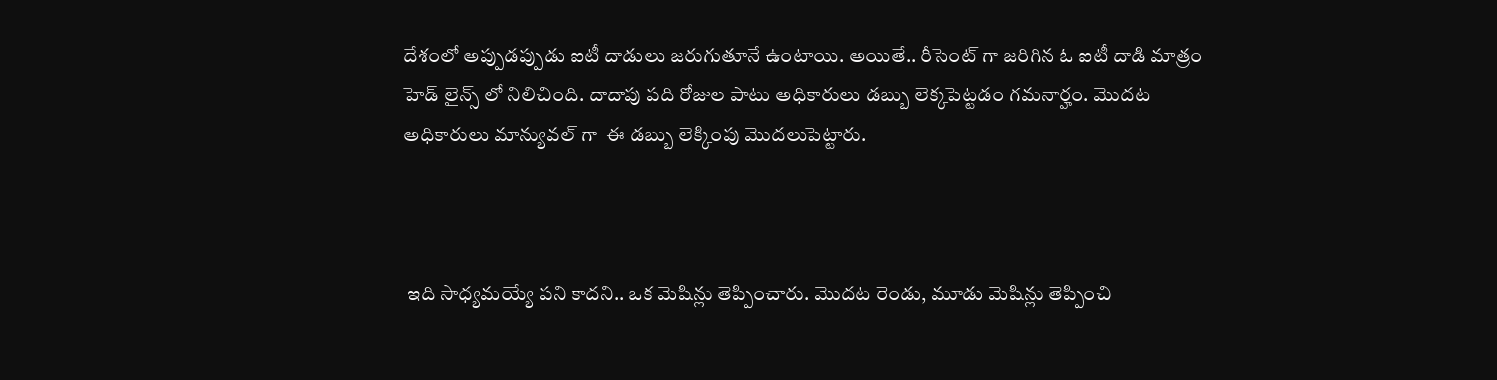దేశంలో అప్పుడప్పుడు ఐటీ దాడులు జరుగుతూనే ఉంటాయి. అయితే.. రీసెంట్ గా జరిగిన ఓ ఐటీ దాడి మాత్రం హెడ్ లైన్స్ లో నిలిచింది. దాదాపు పది రోజుల పాటు అధికారులు డబ్బు లెక్కపెట్టడం గమనార్హం. మొదట అధికారులు మాన్యువల్ గా  ఈ డబ్బు లెక్కింపు మొదలుపెట్టారు.



 ఇది సాధ్యమయ్యే పని కాదని.. ఒక మెషిన్లు తెప్పించారు. మొదట రెండు, మూడు మెషిన్లు తెప్పించి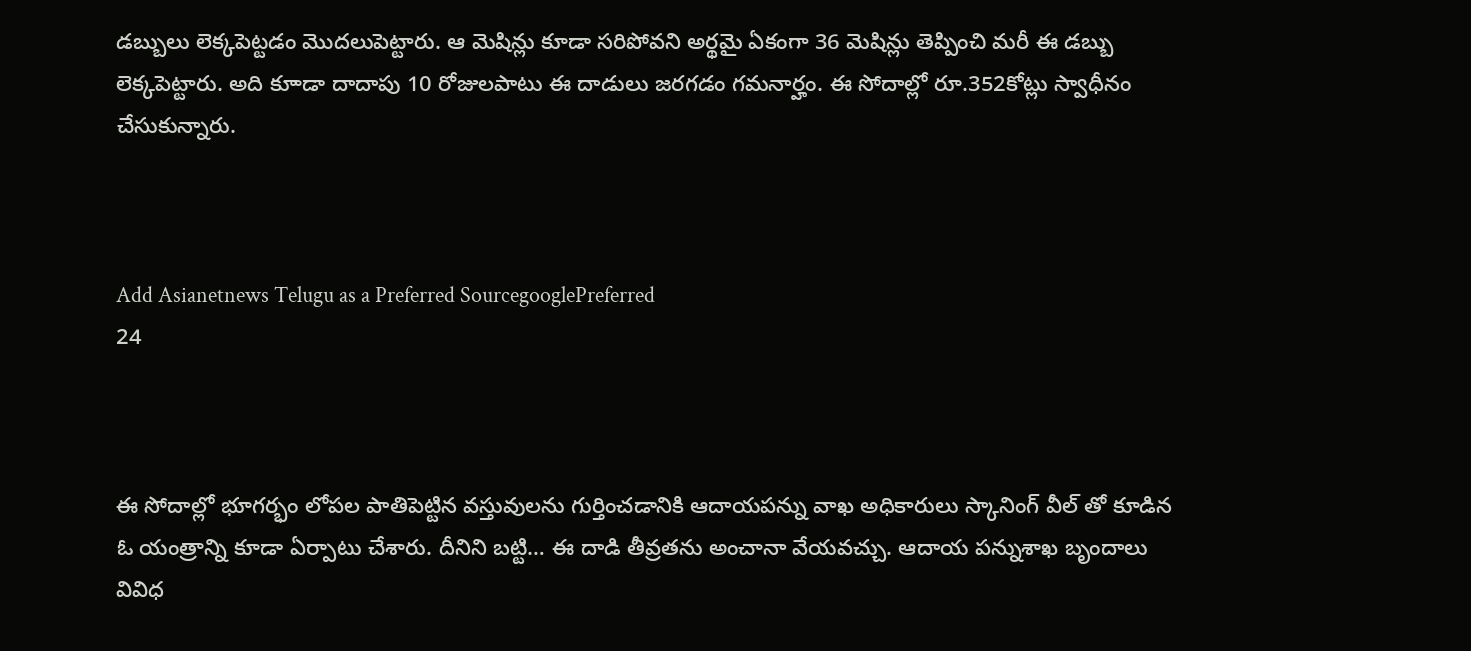డబ్బులు లెక్కపెట్టడం మొదలుపెట్టారు. ఆ మెషిన్లు కూడా సరిపోవని అర్థమై ఏకంగా 36 మెషిన్లు తెప్పించి మరీ ఈ డబ్బు లెక్కపెట్టారు. అది కూాడా దాదాపు 10 రోజులపాటు ఈ దాడులు జరగడం గమనార్హం. ఈ సోదాల్లో రూ.352కోట్లు స్వాధీనం చేసుకున్నారు.



Add Asianetnews Telugu as a Preferred SourcegooglePreferred
24



ఈ సోదాల్లో భూగర్భం లోపల పాతిపెట్టిన వస్తువులను గుర్తించడానికి ఆదాయపన్ను వాఖ అధికారులు స్కానింగ్ వీల్ తో కూడిన ఓ యంత్రాన్ని కూడా ఏర్పాటు చేశారు. దీనిని బట్టి… ఈ దాడి తీవ్రతను అంచానా వేయవచ్చు. ఆదాయ పన్నుశాఖ బృందాలు వివిధ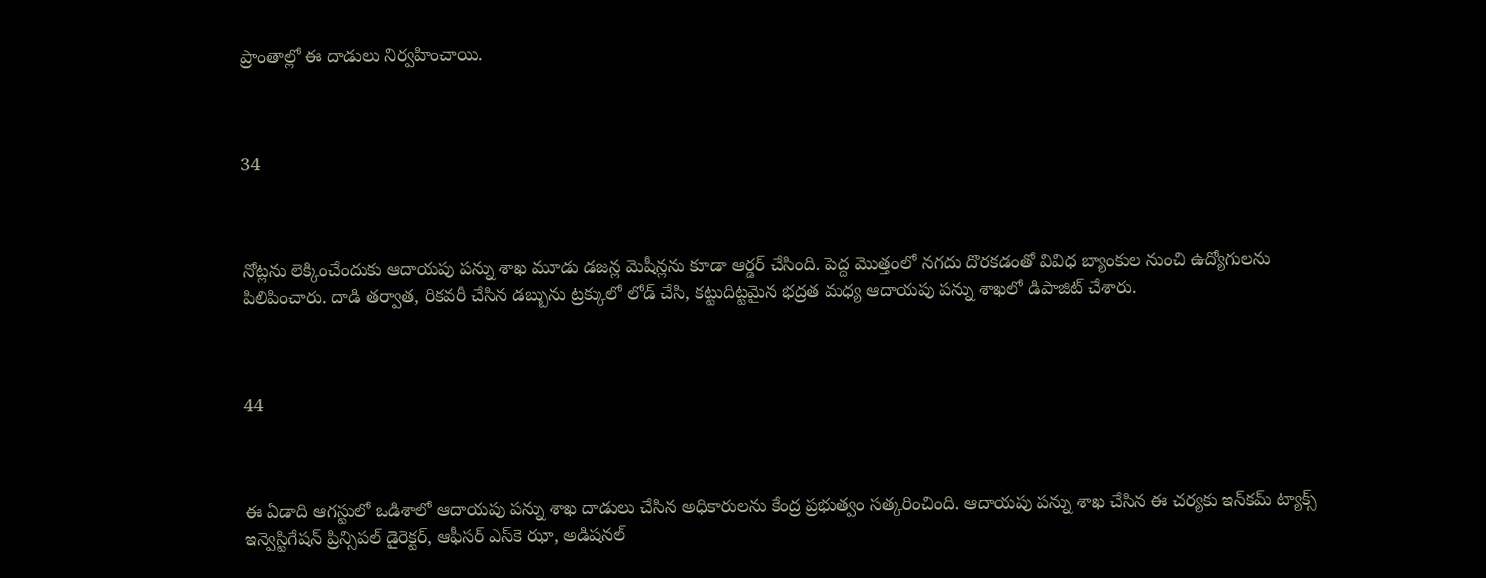ప్రాంతాల్లో ఈ దాడులు నిర్వహించాయి.



34



నోట్లను లెక్కించేందుకు ఆదాయపు పన్ను శాఖ మూడు డజన్ల మెషీన్లను కూడా ఆర్డర్ చేసింది. పెద్ద మొత్తంలో నగదు దొరకడంతో వివిధ బ్యాంకుల నుంచి ఉద్యోగులను పిలిపించారు. దాడి తర్వాత, రికవరీ చేసిన డబ్బును ట్రక్కులో లోడ్ చేసి, కట్టుదిట్టమైన భద్రత మధ్య ఆదాయపు పన్ను శాఖలో డిపాజిట్ చేశారు.



44



ఈ ఏడాది ఆగస్టులో ఒడిశాలో ఆదాయపు పన్ను శాఖ దాడులు చేసిన అధికారులను కేంద్ర ప్రభుత్వం సత్కరించింది. ఆదాయపు పన్ను శాఖ చేసిన ఈ చర్యకు ఇన్‌కమ్ ట్యాక్స్ ఇన్వెస్టిగేషన్ ప్రిన్సిపల్ డైరెక్టర్, ఆఫీసర్ ఎస్‌కె ఝా, అడిషనల్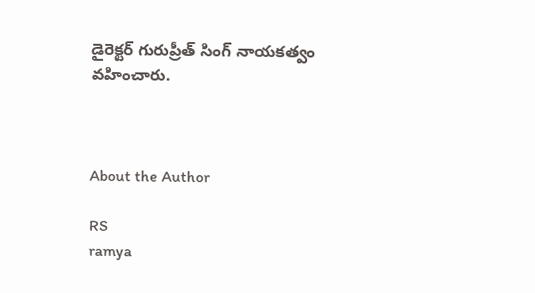డైరెక్టర్ గురుప్రీత్ సింగ్ నాయకత్వం వహించారు.



About the Author

RS
ramya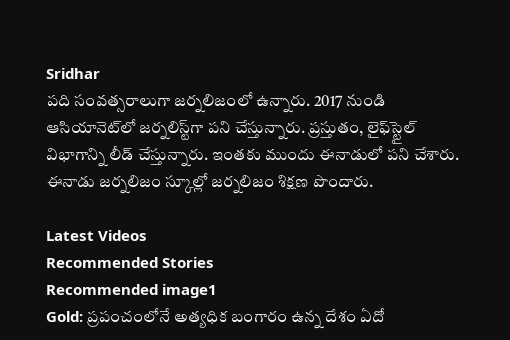Sridhar
పది సంవత్సరాలుగా జర్నలిజంలో ఉన్నారు. 2017 నుండి ఆసియానెట్‌లో జర్నలిస్ట్‌గా పని చేస్తున్నారు. ప్రస్తుతం, లైఫ్‌స్టైల్ విభాగాన్ని లీడ్ చేస్తున్నారు. ఇంతకు ముందు ఈనాడులో పని చేశారు. ఈనాడు జర్నలిజం స్కూల్లో జర్నలిజం శిక్షణ పొందారు.

Latest Videos
Recommended Stories
Recommended image1
Gold: ప్రపంచంలోనే అత్యధిక బంగారం ఉన్న దేశం ఏదో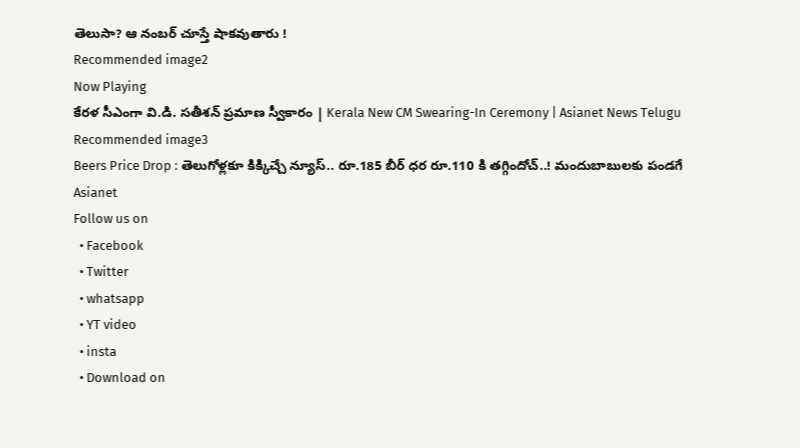తెలుసా? ఆ నంబర్ చూస్తే షాకవుతారు !
Recommended image2
Now Playing
కేరళ సీఎంగా వి.డి. సతీశన్ ప్రమాణ స్వీకారం | Kerala New CM Swearing-In Ceremony | Asianet News Telugu
Recommended image3
Beers Price Drop : తెలుగోళ్లకూ కిక్కిచ్చే న్యూస్.. రూ.185 బీర్ ధర రూ.110 కి తగ్గిందోచ్..! మందుబాబులకు పండగే
Asianet
Follow us on
  • Facebook
  • Twitter
  • whatsapp
  • YT video
  • insta
  • Download on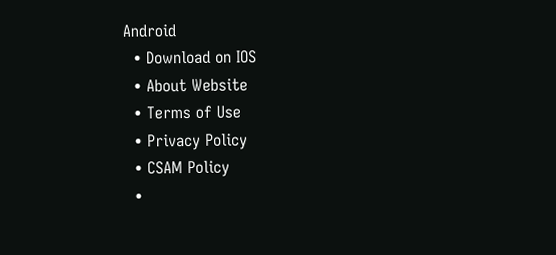Android
  • Download on IOS
  • About Website
  • Terms of Use
  • Privacy Policy
  • CSAM Policy
  •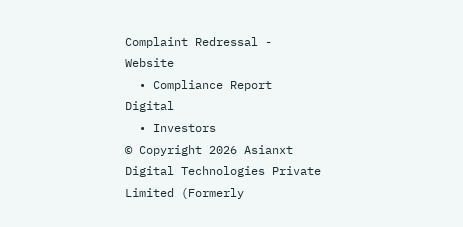Complaint Redressal - Website
  • Compliance Report Digital
  • Investors
© Copyright 2026 Asianxt Digital Technologies Private Limited (Formerly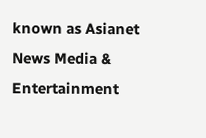known as Asianet News Media & Entertainment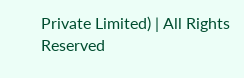Private Limited) | All Rights Reserved